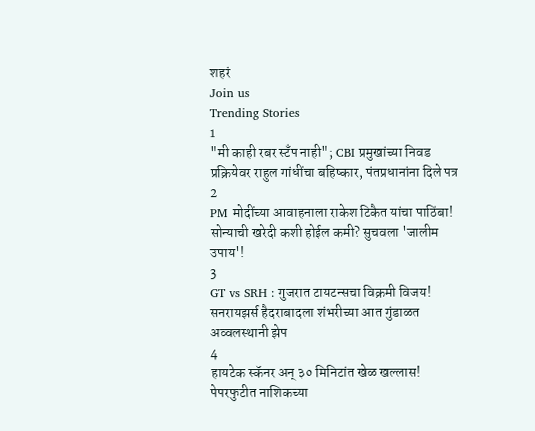शहरं
Join us
Trending Stories
1
"मी काही रबर स्टँप नाही"; CBI प्रमुखांच्या निवड प्रक्रियेवर राहुल गांधींचा बहिष्कार, पंतप्रधानांना दिले पत्र
2
PM मोदींच्या आवाहनाला राकेश टिकैत यांचा पाठिंबा! सोन्याची खरेदी कशी होईल कमी? सुचवला 'जालीम उपाय'!
3
GT vs SRH : गुजरात टायटन्सचा विक्रमी विजय! सनरायझर्स हैदराबादला शंभरीच्या आत गुंडाळत अव्वलस्थानी झेप
4
हायटेक स्कॅनर अन् ३० मिनिटांत खेळ खल्लास! पेपरफुटीत नाशिकच्या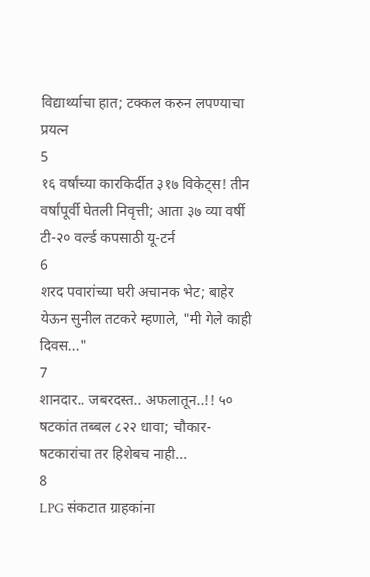विद्यार्थ्याचा हात; टक्कल करुन लपण्याचा प्रयत्न
5
१६ वर्षांच्या कारकिर्दीत ३१७ विकेट्स! तीन वर्षांपूर्वी घेतली निवृत्ती; आता ३७ व्या वर्षी टी-२० वर्ल्ड कपसाठी यू-टर्न
6
शरद पवारांच्या घरी अचानक भेट; बाहेर येऊन सुनील तटकरे म्हणाले, "मी गेले काही दिवस..."
7
शानदार.. जबरदस्त.. अफलातून..!! ५० षटकांत तब्बल ८२२ धावा; चौकार-षटकारांचा तर हिशेबच नाही...
8
LPG संकटात ग्राहकांना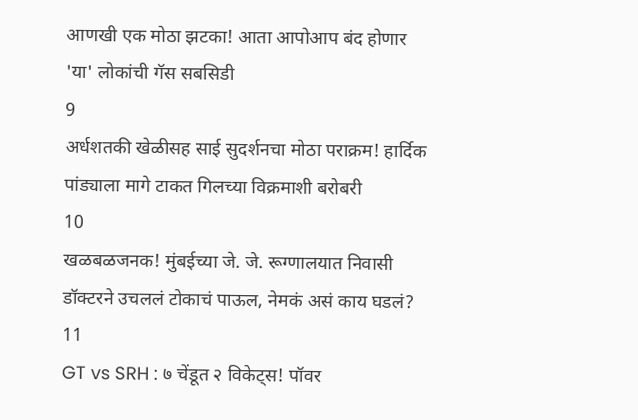आणखी एक मोठा झटका! आता आपोआप बंद होणार 'या' लोकांची गॅस सबसिडी
9
अर्धशतकी खेळीसह साई सुदर्शनचा मोठा पराक्रम! हार्दिक पांड्याला मागे टाकत गिलच्या विक्रमाशी बरोबरी
10
खळबळजनक! मुंबईच्या जे. जे. रूग्णालयात निवासी डॉक्टरने उचललं टोकाचं पाऊल, नेमकं असं काय घडलं?
11
GT vs SRH : ७ चेंडूत २ विकेट्स! पॉवर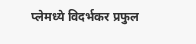प्लेमध्ये विदर्भकर प्रफुल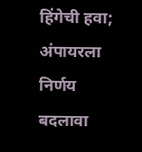हिंगेची हवा; अंपायरला निर्णय बदलावा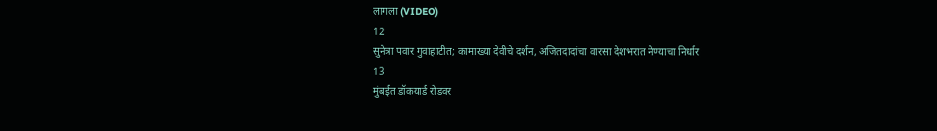लागला (VIDEO)
12
सुनेत्रा पवार गुवाहाटीत; कामाख्या देवीचे दर्शन, अजितदादांचा वारसा देशभरात नेण्याचा निर्धार
13
मुंबईत डॉकयार्ड रोडवर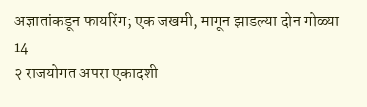अज्ञातांकडून फायरिंग; एक जखमी, मागून झाडल्या दोन गोळ्या
14
२ राजयोगत अपरा एकादशी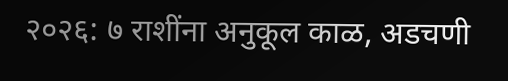२०२६: ७ राशींना अनुकूल काळ, अडचणी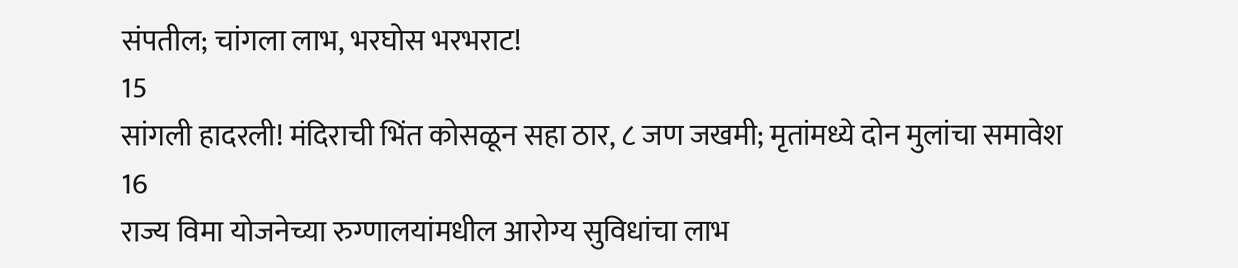संपतील; चांगला लाभ, भरघोस भरभराट!
15
सांगली हादरली! मंदिराची भिंत कोसळून सहा ठार, ८ जण जखमी; मृतांमध्ये दोन मुलांचा समावेश
16
राज्य विमा योजनेच्या रुग्णालयांमधील आरोग्य सुविधांचा लाभ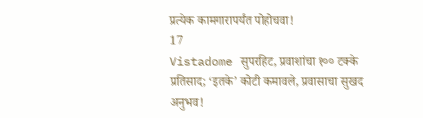प्रत्येक कामगारापर्यंत पोहोचवा!
17
Vistadome सुपरहिट, प्रवाशांचा १०० टक्के प्रतिसाद; ‘इतके’ कोटी कमावले, प्रवासाचा सुखद अनुभव!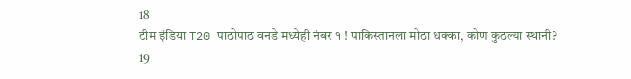18
टीम इंडिया T20 पाठोपाठ वनडे मध्येही नंबर १ ! पाकिस्तानला मोठा धक्का, कोण कुठल्या स्थानी?
19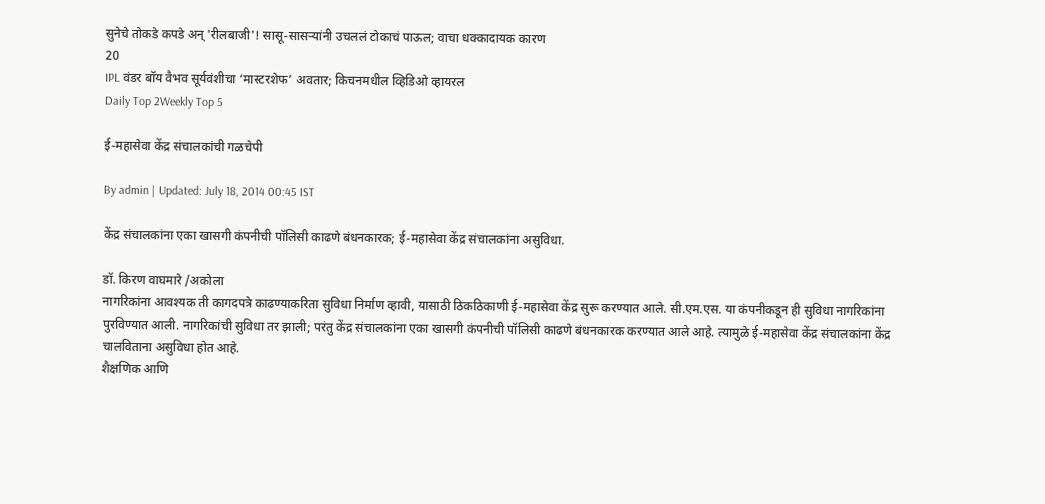सुनेचे तोकडे कपडे अन् 'रीलबाजी'! सासू-सासऱ्यांनी उचललं टोकाचं पाऊल; वाचा धक्कादायक कारण
20
IPL वंडर बॉय वैभव सूर्यवंशीचा ‘मास्टरशेफ’ अवतार; किचनमधील व्हिडिओ व्हायरल
Daily Top 2Weekly Top 5

ई-महासेवा केंद्र संचालकांची गळचेपी

By admin | Updated: July 18, 2014 00:45 IST

केंद्र संचालकांना एका खासगी कंपनीची पॉलिसी काढणे बंधनकारक; ई-महासेवा केंद्र संचालकांना असुविधा.

डॉ. किरण वाघमारे /अकोला
नागरिकांना आवश्यक ती कागदपत्रे काढण्याकरिता सुविधा निर्माण व्हावी, यासाठी ठिकठिकाणी ई-महासेवा केंद्र सुरू करण्यात आले. सी.एम.एस. या कंपनीकडून ही सुविधा नागरिकांना पुरविण्यात आली. नागरिकांची सुविधा तर झाली; परंतु केंद्र संचालकांना एका खासगी कंपनीची पॉलिसी काढणे बंधनकारक करण्यात आले आहे. त्यामुळे ई-महासेवा केंद्र संचालकांना केंद्र चालविताना असुविधा होत आहे.
शैक्षणिक आणि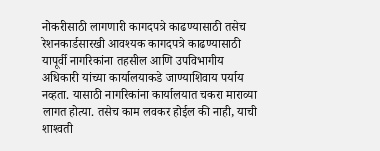नोकरीसाठी लागणारी कागदपत्रे काढण्यासाठी तसेच रेशनकार्डसारखी आवश्यक कागदपत्रे काढण्यासाठी यापूर्वी नागरिकांना तहसील आणि उपविभागीय अधिकारी यांच्या कार्यालयाकडे जाण्याशिवाय पर्याय नव्हता. यासाठी नागरिकांना कार्यालयात चकरा माराव्या लागत होत्या. तसेच काम लवकर होईल की नाही, याची शाश्‍वती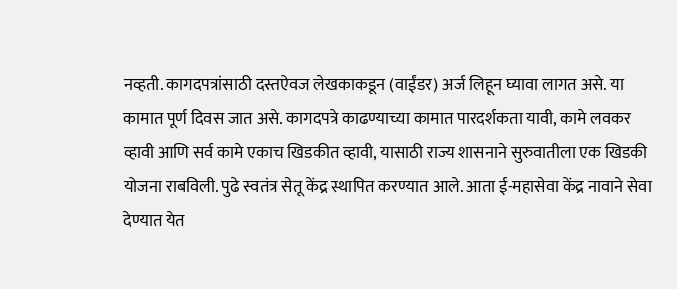नव्हती. कागदपत्रांसाठी दस्तऐवज लेखकाकडून (वाईंडर) अर्ज लिहून घ्यावा लागत असे. या कामात पूर्ण दिवस जात असे. कागदपत्रे काढण्याच्या कामात पारदर्शकता यावी, कामे लवकर व्हावी आणि सर्व कामे एकाच खिडकीत व्हावी, यासाठी राज्य शासनाने सुरुवातीला एक खिडकी योजना राबविली. पुढे स्वतंत्र सेतू केंद्र स्थापित करण्यात आले. आता ई-महासेवा केंद्र नावाने सेवा देण्यात येत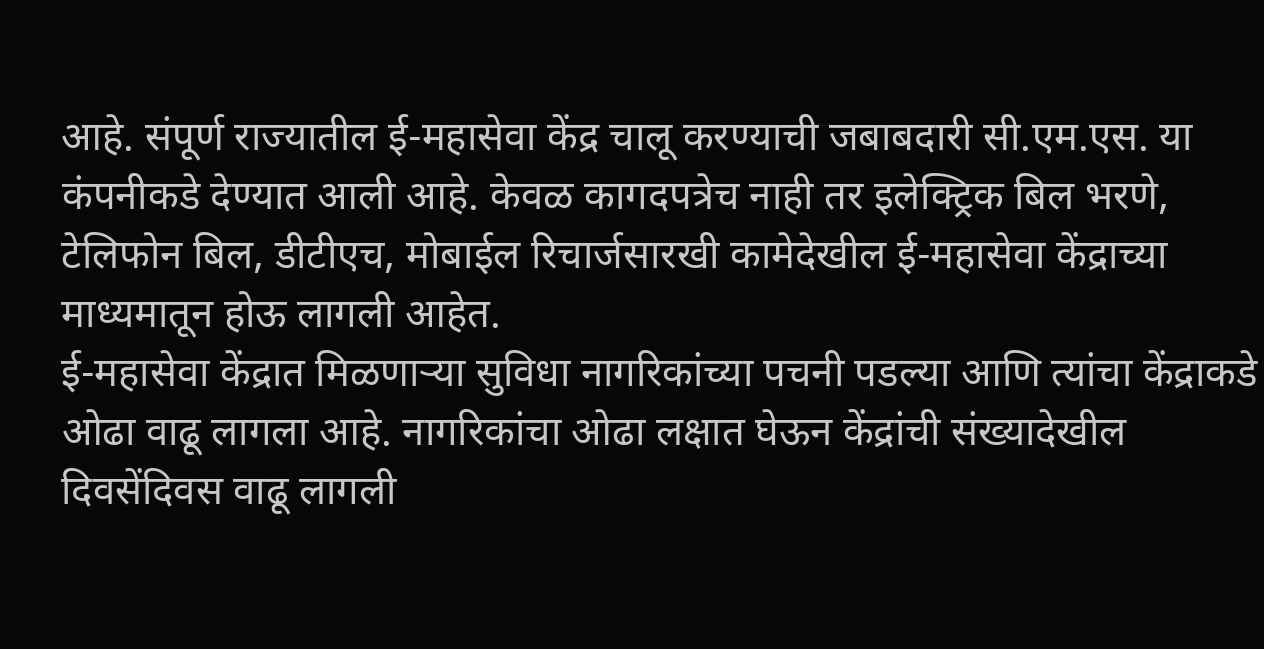आहे. संपूर्ण राज्यातील ई-महासेवा केंद्र चालू करण्याची जबाबदारी सी.एम.एस. या कंपनीकडे देण्यात आली आहे. केवळ कागदपत्रेच नाही तर इलेक्ट्रिक बिल भरणे, टेलिफोन बिल, डीटीएच, मोबाईल रिचार्जसारखी कामेदेखील ई-महासेवा केंद्राच्या माध्यमातून होऊ लागली आहेत.
ई-महासेवा केंद्रात मिळणार्‍या सुविधा नागरिकांच्या पचनी पडल्या आणि त्यांचा केंद्राकडे ओढा वाढू लागला आहे. नागरिकांचा ओढा लक्षात घेऊन केंद्रांची संख्यादेखील दिवसेंदिवस वाढू लागली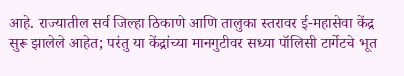आहे. राज्यातील सर्व जिल्हा ठिकाणे आणि तालुका स्तरावर ई-महासेवा केंद्र सुरू झालेले आहेत; परंतु या केंद्रांच्या मानगुटीवर सध्या पॉलिसी टार्गेटचे भूत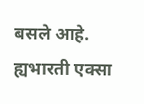बसले आहे. ह्यभारती एक्सा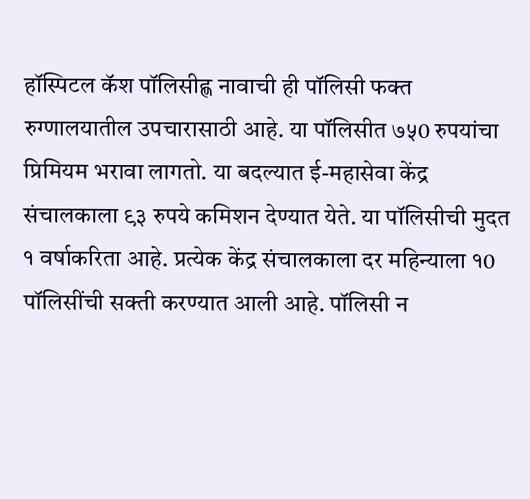हॉस्पिटल कॅश पॉलिसीह्ण नावाची ही पॉलिसी फक्त रुग्णालयातील उपचारासाठी आहे. या पॉलिसीत ७५0 रुपयांचा प्रिमियम भरावा लागतो. या बदल्यात ई-महासेवा केंद्र संचालकाला ९३ रुपये कमिशन देण्यात येते. या पॉलिसीची मुदत १ वर्षाकरिता आहे. प्रत्येक केंद्र संचालकाला दर महिन्याला १0 पॉलिसींची सक्ती करण्यात आली आहे. पॉलिसी न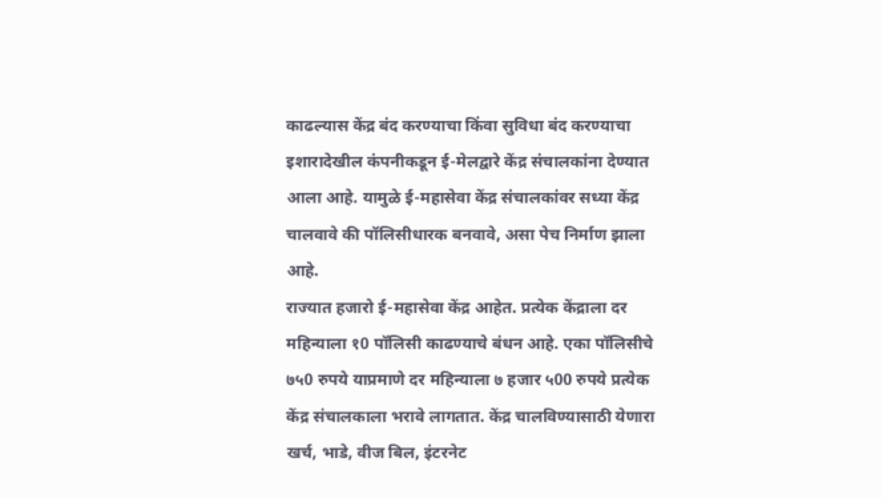काढल्यास केंद्र बंद करण्याचा किंवा सुविधा बंद करण्याचा इशारादेखील कंपनीकडून ई-मेलद्वारे केंद्र संचालकांना देण्यात आला आहे. यामुळे ई-महासेवा केंद्र संचालकांवर सध्या केंद्र चालवावे की पॉलिसीधारक बनवावे, असा पेच निर्माण झाला आहे.
राज्यात हजारो ई-महासेवा केंद्र आहेत. प्रत्येक केंद्राला दर महिन्याला १0 पॉलिसी काढण्याचे बंधन आहे. एका पॉलिसीचे ७५0 रुपये याप्रमाणे दर महिन्याला ७ हजार ५00 रुपये प्रत्येक केंद्र संचालकाला भरावे लागतात. केंद्र चालविण्यासाठी येणारा खर्च, भाडे, वीज बिल, इंटरनेट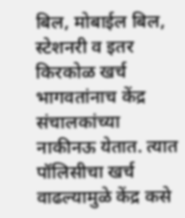बिल, मोबाईल बिल, स्टेशनरी व इतर किरकोळ खर्च भागवतांनाच केंद्र संचालकांच्या नाकीनऊ येतात. त्यात पॉलिसीचा खर्च वाढल्यामुळे केंद्र कसे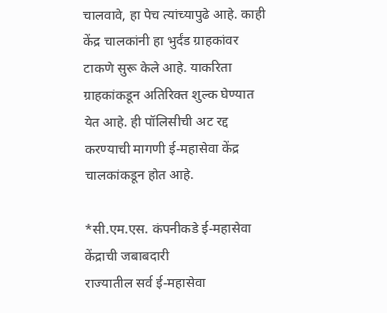चालवावे, हा पेच त्यांच्यापुढे आहे. काही केंद्र चालकांनी हा भुर्दंड ग्राहकांवर टाकणे सुरू केले आहे. याकरिता ग्राहकांकडून अतिरिक्त शुल्क घेण्यात येत आहे. ही पॉलिसीची अट रद्द करण्याची मागणी ई-महासेवा केंद्र चालकांकडून होत आहे.

*सी.एम.एस. कंपनीकडे ई-महासेवा केंद्राची जबाबदारी
राज्यातील सर्व ई-महासेवा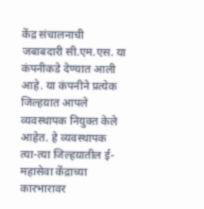केंद्र संचालनाची जबाबदारी सी.एम.एस. या कंपनीकडे देण्यात आली आहे. या कंपनीने प्रत्येक जिल्हय़ात आपले व्यवस्थापक नियुक्त केले आहेत. हे व्यवस्थापक त्या-त्या जिल्हय़ातील ई-महासेवा केंद्राच्या कारभारावर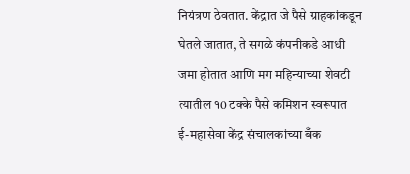नियंत्रण ठेवतात. केंद्रात जे पैसे ग्राहकांकडून घेतले जातात, ते सगळे कंपनीकडे आधी जमा होतात आणि मग महिन्याच्या शेवटी त्यातील १0 टक्के पैसे कमिशन स्वरूपात ई-महासेवा केंद्र संचालकांच्या बँक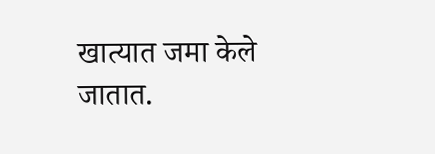खात्यात जमा केले जातात.